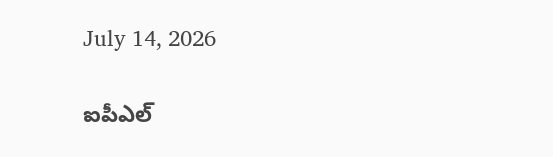July 14, 2026

ఐపీఎల్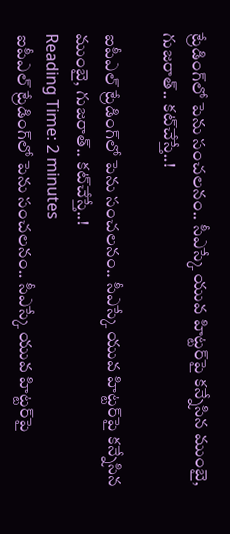ట్రేడింగ్‌లో పెను సంచలనం.. సీఎస్కే యువ హిట్టర్‌పై కన్నేసిన ముంబై, గుజరాత్.. కట్‌చేస్తే..!

ఐపీఎల్ ట్రేడింగ్‌లో పెను సంచలనం.. సీఎస్కే యువ హిట్టర్‌పై కన్నేసిన ముంబై, గుజరాత్.. కట్‌చేస్తే..!
Reading Time: 2 minutes
ఐపీఎల్ ట్రేడింగ్‌లో పెను సంచలనం.. సీఎస్కే యువ హిట్టర్‌పై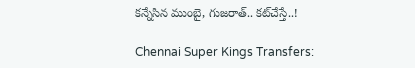కన్నేసిన ముంబై, గుజరాత్.. కట్‌చేస్తే..!

Chennai Super Kings Transfers: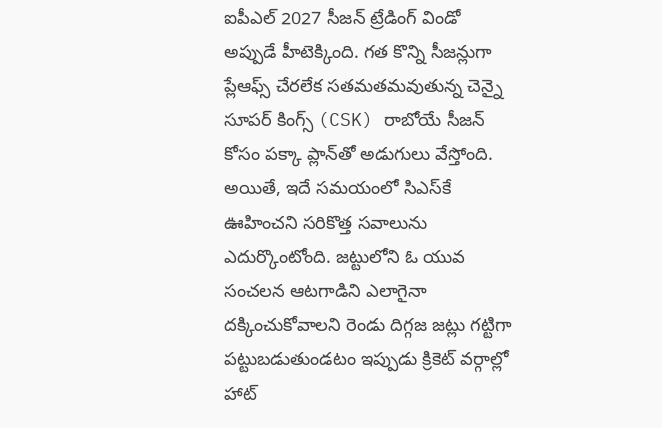ఐపీఎల్ 2027 సీజన్ ట్రేడింగ్ విండో అప్పుడే హీటెక్కింది. గత కొన్ని సీజన్లుగా ప్లేఆఫ్స్ చేరలేక సతమతమవుతున్న చెన్నై సూపర్ కింగ్స్ (CSK) రాబోయే సీజన్ కోసం పక్కా ప్లాన్‌తో అడుగులు వేస్తోంది. అయితే, ఇదే సమయంలో సిఎస్‌కే ఊహించని సరికొత్త సవాలును ఎదుర్కొంటోంది. జట్టులోని ఓ యువ సంచలన ఆటగాడిని ఎలాగైనా దక్కించుకోవాలని రెండు దిగ్గజ జట్లు గట్టిగా పట్టుబడుతుండటం ఇప్పుడు క్రికెట్ వర్గాల్లో హాట్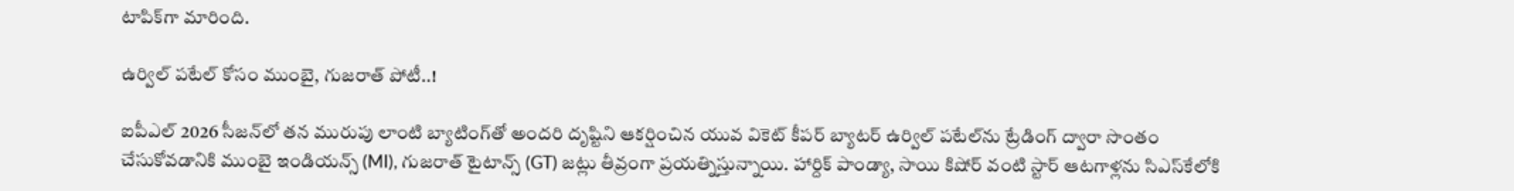టాపిక్‌గా మారింది.

ఉర్విల్ పటేల్ కోసం ముంబై, గుజరాత్ పోటీ..!

ఐపీఎల్ 2026 సీజన్‌లో తన మురుపు లాంటి బ్యాటింగ్‌తో అందరి దృష్టిని ఆకర్షించిన యువ వికెట్ కీపర్ బ్యాటర్ ఉర్విల్ పటేల్‌ను ట్రేడింగ్ ద్వారా సొంతం చేసుకోవడానికి ముంబై ఇండియన్స్ (MI), గుజరాత్ టైటాన్స్ (GT) జట్లు తీవ్రంగా ప్రయత్నిస్తున్నాయి. హార్దిక్ పాండ్యా, సాయి కిషోర్ వంటి స్టార్ ఆటగాళ్లను సిఎస్‌కేలోకి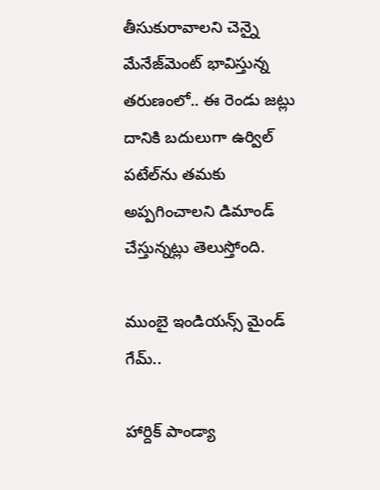తీసుకురావాలని చెన్నై మేనేజ్‌మెంట్ భావిస్తున్న తరుణంలో.. ఈ రెండు జట్లు దానికి బదులుగా ఉర్విల్ పటేల్‌ను తమకు అప్పగించాలని డిమాండ్ చేస్తున్నట్లు తెలుస్తోంది.

ముంబై ఇండియన్స్ మైండ్ గేమ్..

హార్దిక్ పాండ్యా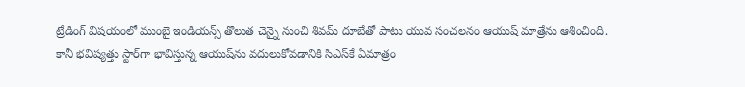ట్రేడింగ్ విషయంలో ముంబై ఇండియన్స్ తొలుత చెన్నై నుంచి శివమ్ దూబేతో పాటు యువ సంచలనం ఆయుష్ మాత్రేను ఆశించింది. కానీ భవిష్యత్తు స్టార్‌గా భావిస్తున్న ఆయుష్‌ను వదులుకోవడానికి సిఎస్‌కే ఏమాత్రం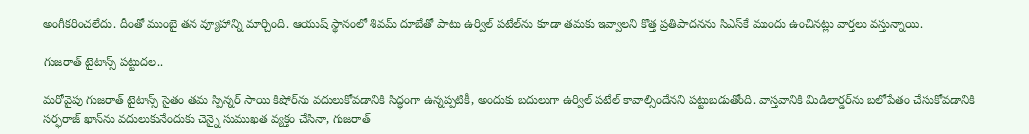అంగీకరించలేదు. దీంతో ముంబై తన వ్యూహాన్ని మార్చింది. ఆయుష్ స్థానంలో శివమ్ దూబేతో పాటు ఉర్విల్ పటేల్‌ను కూడా తమకు ఇవ్వాలని కొత్త ప్రతిపాదనను సిఎస్‌కే ముందు ఉంచినట్లు వార్తలు వస్తున్నాయి.

గుజరాత్ టైటాన్స్ పట్టుదల..

మరోవైపు గుజరాత్ టైటాన్స్ సైతం తమ స్పిన్నర్ సాయి కిషోర్‌ను వదులుకోవడానికి సిద్ధంగా ఉన్నప్పటికీ, అందుకు బదులుగా ఉర్విల్ పటేల్ కావాల్సిందేనని పట్టుబడుతోంది. వాస్తవానికి మిడిలార్డర్‌ను బలోపేతం చేసుకోవడానికి సర్ఫరాజ్ ఖాన్‌ను వదులుకునేందుకు చెన్నై సుముఖత వ్యక్తం చేసినా, గుజరాత్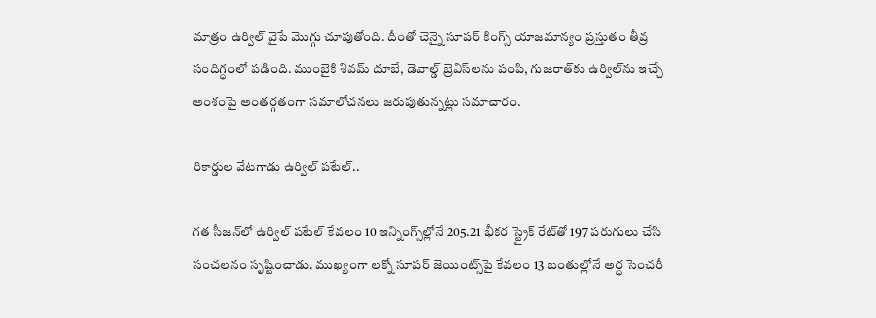మాత్రం ఉర్విల్ వైపే మొగ్గు చూపుతోంది. దీంతో చెన్నై సూపర్ కింగ్స్ యాజమాన్యం ప్రస్తుతం తీవ్ర సందిగ్ధంలో పడింది. ముంబైకి శివమ్ దూబే, డెవాల్డ్ బ్రెవిస్‌లను పంపి, గుజరాత్‌కు ఉర్విల్‌ను ఇచ్చే అంశంపై అంతర్గతంగా సమాలోచనలు జరుపుతున్నట్లు సమాచారం.

రికార్డుల వేటగాడు ఉర్విల్ పటేల్..

గత సీజన్‌లో ఉర్విల్ పటేల్ కేవలం 10 ఇన్నింగ్స్‌ల్లోనే 205.21 భీకర స్ట్రైక్ రేట్‌తో 197 పరుగులు చేసి సంచలనం సృష్టించాడు. ముఖ్యంగా లక్నో సూపర్ జెయింట్స్‌పై కేవలం 13 బంతుల్లోనే అర్ధ సెంచరీ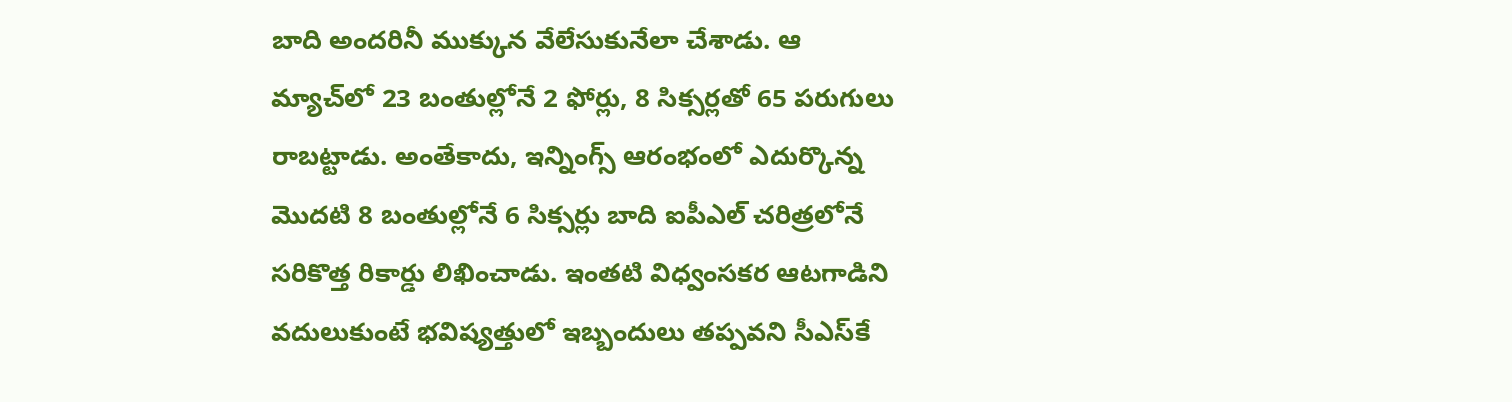బాది అందరినీ ముక్కున వేలేసుకునేలా చేశాడు. ఆ మ్యాచ్‌లో 23 బంతుల్లోనే 2 ఫోర్లు, 8 సిక్సర్లతో 65 పరుగులు రాబట్టాడు. అంతేకాదు, ఇన్నింగ్స్ ఆరంభంలో ఎదుర్కొన్న మొదటి 8 బంతుల్లోనే 6 సిక్సర్లు బాది ఐపీఎల్ చరిత్రలోనే సరికొత్త రికార్డు లిఖించాడు. ఇంతటి విధ్వంసకర ఆటగాడిని వదులుకుంటే భవిష్యత్తులో ఇబ్బందులు తప్పవని సీఎస్‌కే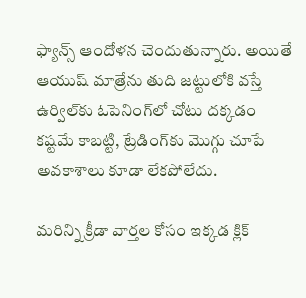ఫ్యాన్స్ ఆందోళన చెందుతున్నారు. అయితే ఆయుష్ మాత్రేను తుది జట్టులోకి వస్తే ఉర్విల్‌కు ఓపెనింగ్‌లో చోటు దక్కడం కష్టమే కాబట్టి, ట్రేడింగ్‌కు మొగ్గు చూపే అవకాశాలు కూడా లేకపోలేదు.

మరిన్ని క్రీడా వార్తల కోసం ఇక్కడ క్లిక్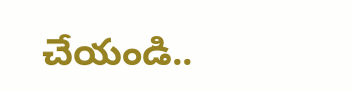చేయండి..